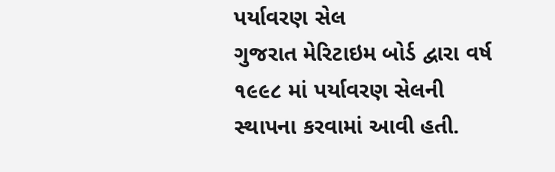પર્યાવરણ સેલ
ગુજરાત મેરિટાઇમ બોર્ડ દ્વારા વર્ષ ૧૯૯૮ માં પર્યાવરણ સેલની સ્થાપના કરવામાં આવી હતી.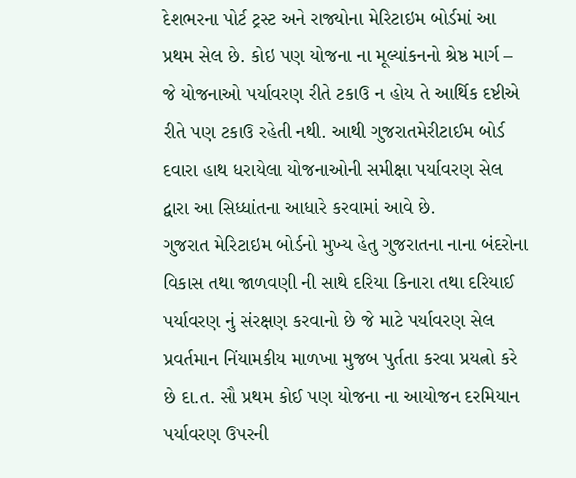દેશભરના પોર્ટ ટ્રસ્ટ અને રાજ્યોના મેરિટાઇમ બોર્ડમાં આ પ્રથમ સેલ છે. કોઇ પણ યોજના ના મૂલ્યાંકનનો શ્રેષ્ઠ માર્ગ – જે યોજનાઓ પર્યાવરણ રીતે ટકાઉ ન હોય તે આર્થિક દષ્ટીએ રીતે પણ ટકાઉ રહેતી નથી. આથી ગુજરાતમેરીટાઈમ બોર્ડ દવારા હાથ ધરાયેલા યોજનાઓની સમીક્ષા પર્યાવરણ સેલ દ્વારા આ સિધ્ધાંતના આધારે કરવામાં આવે છે.
ગુજરાત મેરિટાઇમ બોર્ડનો મુખ્ય હેતુ ગુજરાતના નાના બંદરોના વિકાસ તથા જાળવણી ની સાથે દરિયા કિનારા તથા દરિયાઈ પર્યાવરણ નું સંરક્ષણ કરવાનો છે જે માટે પર્યાવરણ સેલ પ્રવર્તમાન નિંયામકીય માળખા મુજબ પુર્તતા કરવા પ્રયત્નો કરે છે દા.ત. સૌ પ્રથમ કોઈ પણ યોજના ના આયોજન દરમિયાન પર્યાવરણ ઉપરની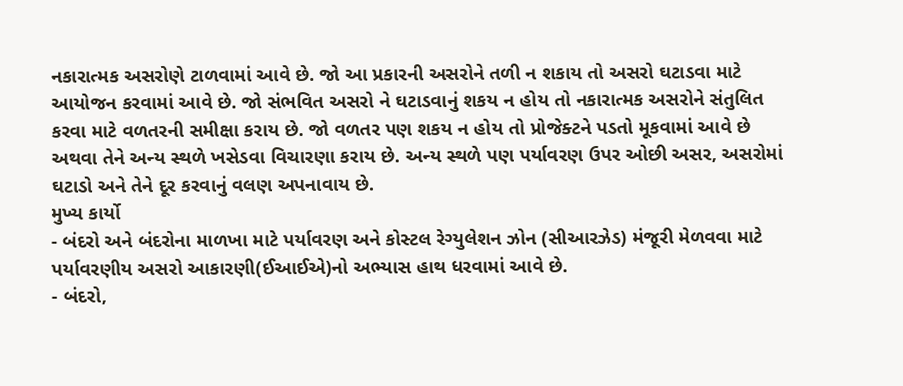નકારાત્મક અસરોણે ટાળવામાં આવે છે. જો આ પ્રકારની અસરોને તળી ન શકાય તો અસરો ઘટાડવા માટે આયોજન કરવામાં આવે છે. જો સંભવિત અસરો ને ઘટાડવાનું શકય ન હોય તો નકારાત્મક અસરોને સંતુલિત કરવા માટે વળતરની સમીક્ષા કરાય છે. જો વળતર પણ શકય ન હોય તો પ્રોજેક્ટને પડતો મૂકવામાં આવે છે અથવા તેને અન્ય સ્થળે ખસેડવા વિચારણા કરાય છે. અન્ય સ્થળે પણ પર્યાવરણ ઉપર ઓછી અસર, અસરોમાં ઘટાડો અને તેને દૂર કરવાનું વલણ અપનાવાય છે.
મુખ્ય કાર્યો
- બંદરો અને બંદરોના માળખા માટે પર્યાવરણ અને કોસ્ટલ રેગ્યુલેશન ઝોન (સીઆરઝેડ) મંજૂરી મેળવવા માટે પર્યાવરણીય અસરો આકારણી(ઈઆઈએ)નો અભ્યાસ હાથ ધરવામાં આવે છે.
- બંદરો,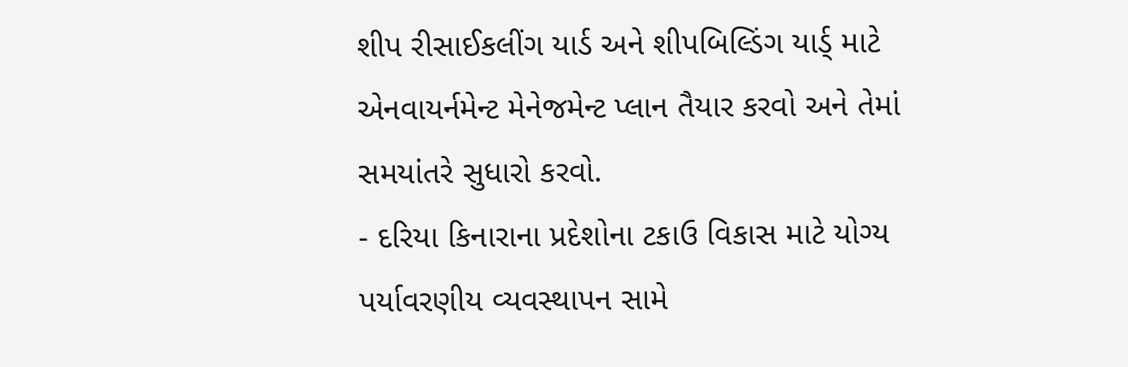શીપ રીસાઈકલીંગ યાર્ડ અને શીપબિલ્ડિંગ યાર્ડ્ માટે એનવાયર્નમેન્ટ મેનેજમેન્ટ પ્લાન તૈયાર કરવો અને તેમાં સમયાંતરે સુધારો કરવો.
- દરિયા કિનારાના પ્રદેશોના ટકાઉ વિકાસ માટે યોગ્ય પર્યાવરણીય વ્યવસ્થાપન સામે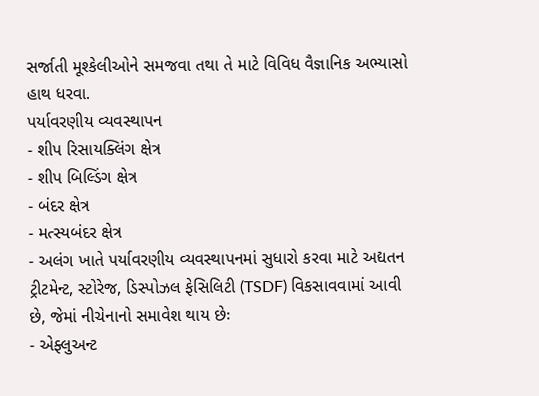સર્જાતી મૂશ્કેલીઓને સમજવા તથા તે માટે વિવિધ વૈજ્ઞાનિક અભ્યાસો હાથ ધરવા.
પર્યાવરણીય વ્યવસ્થાપન
- શીપ રિસાયક્લિંગ ક્ષેત્ર
- શીપ બિલ્ડિંગ ક્ષેત્ર
- બંદર ક્ષેત્ર
- મત્સ્યબંદર ક્ષેત્ર
- અલંગ ખાતે પર્યાવરણીય વ્યવસ્થાપનમાં સુધારો કરવા માટે અદ્યતન ટ્રીટમેન્ટ, સ્ટોરેજ, ડિસ્પોઝલ ફેસિલિટી (TSDF) વિકસાવવામાં આવી છે, જેમાં નીચેનાનો સમાવેશ થાય છેઃ
- એફ્લુઅન્ટ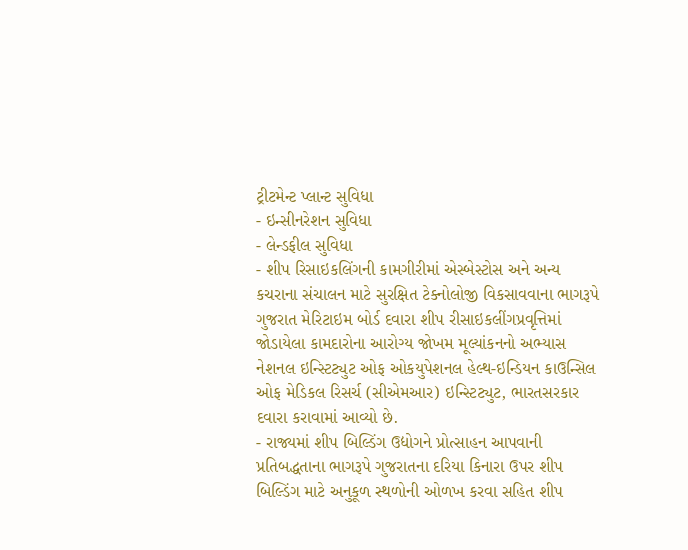ટ્રીટમેન્ટ પ્લાન્ટ સુવિધા
- ઇન્સીનરેશન સુવિધા
- લેન્ડફીલ સુવિધા
- શીપ રિસાઇકલિંગની કામગીરીમાં એસ્બેસ્ટોસ અને અન્ય કચરાના સંચાલન માટે સુરક્ષિત ટેક્નોલોજી વિકસાવવાના ભાગરૂપે ગુજરાત મેરિટાઇમ બોર્ડ દવારા શીપ રીસાઇકલીંગપ્રવૃત્તિમાં જોડાયેલા કામદારોના આરોગ્ય જોખમ મૂલ્યાંકનનો અભ્યાસ નેશનલ ઇન્સ્ટિટ્યુટ ઓફ ઓકયુપેશનલ હેલ્થ-ઇન્ડિયન કાઉન્સિલ ઓફ મેડિકલ રિસર્ચ (સીએમઆર) ઇન્સ્ટિટ્યુટ, ભારતસરકાર દવારા કરાવામાં આવ્યો છે.
- રાજ્યમાં શીપ બિલ્ડિંગ ઉદ્યોગને પ્રોત્સાહન આપવાની પ્રતિબદ્ધતાના ભાગરૂપે ગુજરાતના દરિયા કિનારા ઉપર શીપ બિલ્ડિંગ માટે અનુકૂળ સ્થળોની ઓળખ કરવા સહિત શીપ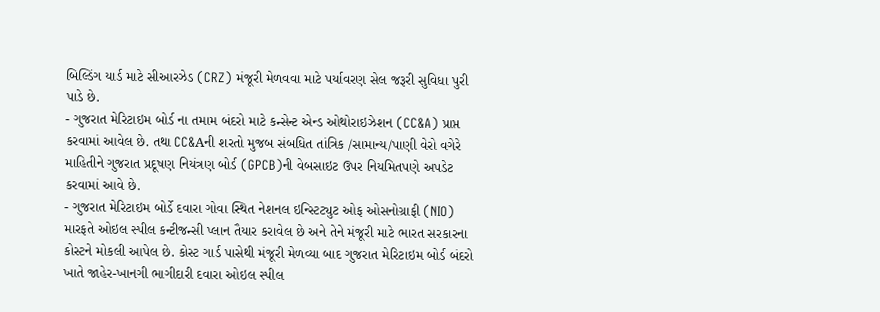બિલ્ડિંગ યાર્ડ માટે સીઆરઝેડ (CRZ) મંજૂરી મેળવવા માટે પર્યાવરણ સેલ જરૂરી સુવિધા પુરી પાડે છે.
- ગુજરાત મેરિટાઇમ બોર્ડ ના તમામ બંદરો માટે કન્સેન્ટ એન્ડ ઓથોરાઇઝેશન (CC&A) પ્રાપ્ત કરવામાં આવેલ છે. તથા CC&Aની શરતો મુજબ સંબધિત તાંત્રિક /સામાન્ય/પાણી વેરો વગેરે માહિતીને ગુજરાત પ્રદૂષણ નિયંત્રણ બોર્ડ (GPCB)ની વેબસાઇટ ઉપર નિયમિતપણે અપડેટ કરવામાં આવે છે.
- ગુજરાત મેરિટાઇમ બોર્ડે દવારા ગોવા સ્થિત નેશનલ ઇન્સ્ટિટ્યુટ ઓફ ઓસનોગ્રાફી (NIO) મારફતે ઓઇલ સ્પીલ કન્ટીજન્સી પ્લાન તૈયાર કરાવેલ છે અને તેને મંજૂરી માટે ભારત સરકારના કોસ્ટને મોકલી આપેલ છે. કોસ્ટ ગાર્ડ પાસેથી મંજૂરી મેળવ્યા બાદ ગુજરાત મેરિટાઇમ બોર્ડ બંદરો ખાતે જાહેર-ખાનગી ભાગીદારી દવારા ઓઇલ સ્પીલ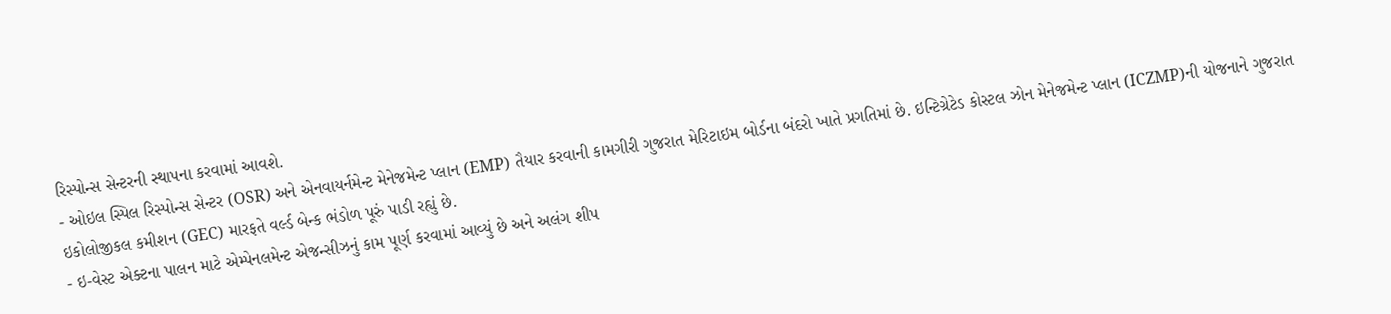રિસ્પોન્સ સેન્ટરની સ્થાપના કરવામાં આવશે.
- ઓઇલ સ્પિલ રિસ્પોન્સ સેન્ટર (OSR) અને એનવાયર્નમેન્ટ મેનેજમેન્ટ પ્લાન (EMP) તૈયાર કરવાની કામગીરી ગુજરાત મેરિટાઇમ બોર્ડના બંદરો ખાતે પ્રગતિમાં છે. ઇન્ટિગ્રેટેડ કોસ્ટલ ઝોન મેનેજમેન્ટ પ્લાન (ICZMP)ની યોજનાને ગુજરાત ઇકોલોજીકલ કમીશન (GEC) મારફતે વર્લ્ડ બેન્ક ભંડોળ પૂરું પાડી રહ્યું છે.
- ઇ-વેસ્ટ એક્ટના પાલન માટે એમ્પેનલમેન્ટ એજન્સીઝનું કામ પૂર્ણ કરવામાં આવ્યું છે અને અલંગ શીપ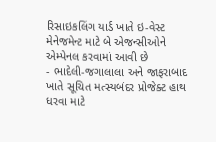રિસાઇકલિંગ યાર્ડ ખાતે ઇ-વેસ્ટ મેનેજમેન્ટ માટે બે એજન્સીઓને એમ્પેનલ કરવામાં આવી છે
- ભાદેલી-જગાલાલા અને જાફરાબાદ ખાતે સૂચિત મત્સ્યબંદર પ્રોજેક્ટ હાથ ધરવા માટે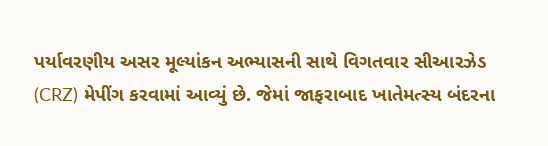પર્યાવરણીય અસર મૂલ્યાંકન અભ્યાસની સાથે વિગતવાર સીઆરઝેડ (CRZ) મેપીંગ કરવામાં આવ્યું છે. જેમાં જાફરાબાદ ખાતેમત્સ્ય બંદરના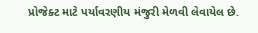પ્રોજેક્ટ માટે પર્યાવરણીય મંજુરી મેળવી લેવાયેલ છે.